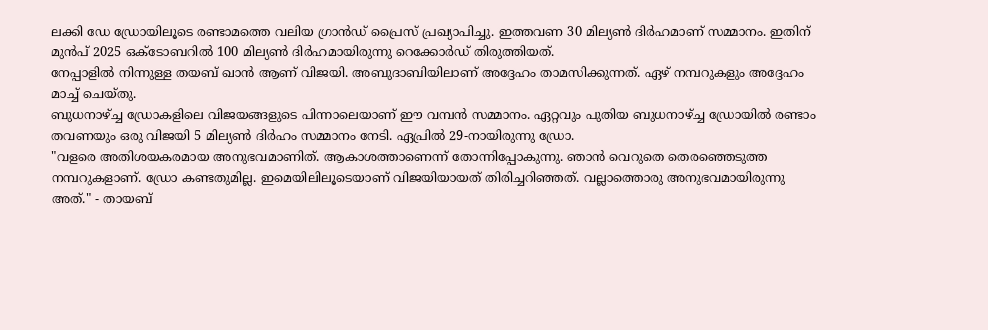ലക്കി ഡേ ഡ്രോയിലൂടെ രണ്ടാമത്തെ വലിയ ഗ്രാൻഡ് പ്രൈസ് പ്രഖ്യാപിച്ചു. ഇത്തവണ 30 മില്യൺ ദിർഹമാണ് സമ്മാനം. ഇതിന് മുൻപ് 2025 ഒക്ടോബറിൽ 100 മില്യൺ ദിർഹമായിരുന്നു റെക്കോർഡ് തിരുത്തിയത്.
നേപ്പാളിൽ നിന്നുള്ള തയബ് ഖാൻ ആണ് വിജയി. അബുദാബിയിലാണ് അദ്ദേഹം താമസിക്കുന്നത്. ഏഴ് നമ്പറുകളും അദ്ദേഹം മാച്ച് ചെയ്തു.
ബുധനാഴ്ച്ച ഡ്രോകളിലെ വിജയങ്ങളുടെ പിന്നാലെയാണ് ഈ വമ്പൻ സമ്മാനം. ഏറ്റവും പുതിയ ബുധനാഴ്ച്ച ഡ്രോയിൽ രണ്ടാം തവണയും ഒരു വിജയി 5 മില്യൺ ദിർഹം സമ്മാനം നേടി. ഏപ്രിൽ 29-നായിരുന്നു ഡ്രോ.
"വളരെ അതിശയകരമായ അനുഭവമാണിത്. ആകാശത്താണെന്ന് തോന്നിപ്പോകുന്നു. ഞാൻ വെറുതെ തെരഞ്ഞെടുത്ത നമ്പറുകളാണ്. ഡ്രോ കണ്ടതുമില്ല. ഇമെയിലിലൂടെയാണ് വിജയിയായത് തിരിച്ചറിഞ്ഞത്. വല്ലാത്തൊരു അനുഭവമായിരുന്നു അത്." - തായബ്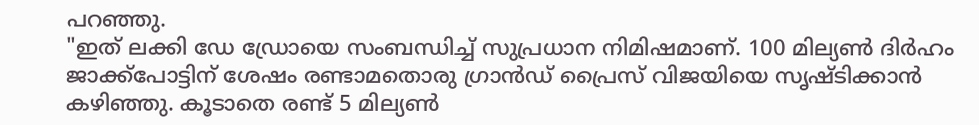പറഞ്ഞു.
"ഇത് ലക്കി ഡേ ഡ്രോയെ സംബന്ധിച്ച് സുപ്രധാന നിമിഷമാണ്. 100 മില്യൺ ദിർഹം ജാക്ക്പോട്ടിന് ശേഷം രണ്ടാമതൊരു ഗ്രാൻഡ് പ്രൈസ് വിജയിയെ സൃഷ്ടിക്കാൻ കഴിഞ്ഞു. കൂടാതെ രണ്ട് 5 മില്യൺ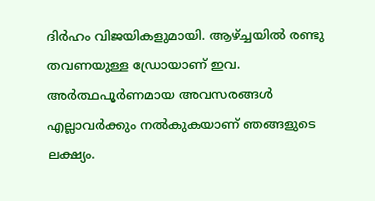ദിർഹം വിജയികളുമായി. ആഴ്ച്ചയിൽ രണ്ടു തവണയുള്ള ഡ്രോയാണ് ഇവ. അർത്ഥപൂർണമായ അവസരങ്ങൾ എല്ലാവർക്കും നൽകുകയാണ് ഞങ്ങളുടെ ലക്ഷ്യം.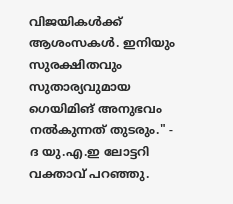വിജയികൾക്ക് ആശംസകൾ. ഇനിയും സുരക്ഷിതവും സുതാര്യവുമായ ഗെയിമിങ് അനുഭവം നൽകുന്നത് തുടരും." - ദ യു.എ.ഇ ലോട്ടറി വക്താവ് പറഞ്ഞു.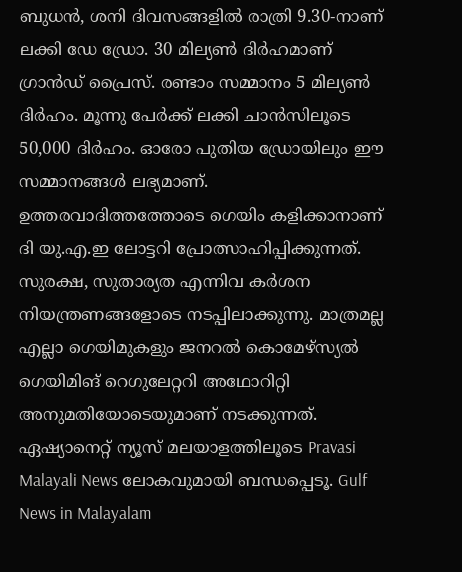ബുധൻ, ശനി ദിവസങ്ങളിൽ രാത്രി 9.30-നാണ് ലക്കി ഡേ ഡ്രോ. 30 മില്യൺ ദിർഹമാണ് ഗ്രാൻഡ് പ്രൈസ്. രണ്ടാം സമ്മാനം 5 മില്യൺ ദിർഹം. മൂന്നു പേർക്ക് ലക്കി ചാൻസിലൂടെ 50,000 ദിർഹം. ഓരോ പുതിയ ഡ്രോയിലും ഈ സമ്മാനങ്ങൾ ലഭ്യമാണ്.
ഉത്തരവാദിത്തത്തോടെ ഗെയിം കളിക്കാനാണ് ദി യു.എ.ഇ ലോട്ടറി പ്രോത്സാഹിപ്പിക്കുന്നത്. സുരക്ഷ, സുതാര്യത എന്നിവ കർശന നിയന്ത്രണങ്ങളോടെ നടപ്പിലാക്കുന്നു. മാത്രമല്ല എല്ലാ ഗെയിമുകളും ജനറൽ കൊമേഴ്സ്യൽ ഗെയിമിങ് റെഗുലേറ്ററി അഥോറിറ്റി അനുമതിയോടെയുമാണ് നടക്കുന്നത്.
ഏഷ്യാനെറ്റ് ന്യൂസ് മലയാളത്തിലൂടെ Pravasi Malayali News ലോകവുമായി ബന്ധപ്പെടൂ. Gulf News in Malayalam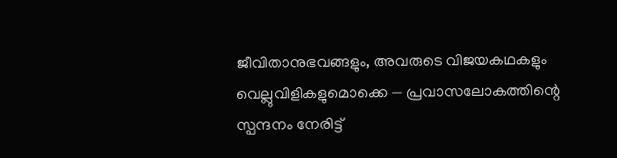ജീവിതാനുഭവങ്ങളും, അവരുടെ വിജയകഥകളും വെല്ലുവിളികളുമൊക്കെ — പ്രവാസലോകത്തിന്റെ സ്പന്ദനം നേരിട്ട്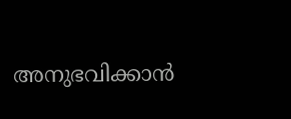അനുഭവിക്കാൻ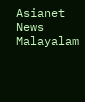Asianet News Malayalam